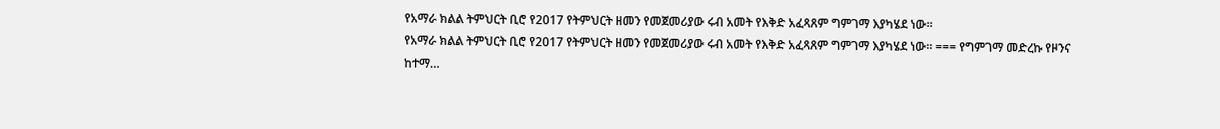የአማራ ክልል ትምህርት ቢሮ የ2017 የትምህርት ዘመን የመጀመሪያው ሩብ አመት የእቅድ አፈጻጸም ግምገማ እያካሄደ ነው።
የአማራ ክልል ትምህርት ቢሮ የ2017 የትምህርት ዘመን የመጀመሪያው ሩብ አመት የእቅድ አፈጻጸም ግምገማ እያካሄደ ነው። === የግምገማ መድረኩ የዞንና ከተማ…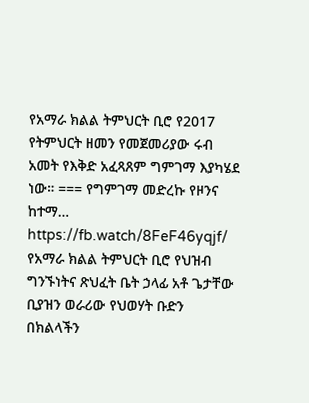የአማራ ክልል ትምህርት ቢሮ የ2017 የትምህርት ዘመን የመጀመሪያው ሩብ አመት የእቅድ አፈጻጸም ግምገማ እያካሄደ ነው። === የግምገማ መድረኩ የዞንና ከተማ…
https://fb.watch/8FeF46yqjf/ የአማራ ክልል ትምህርት ቢሮ የህዝብ ግንኙነትና ጽህፈት ቤት ኃላፊ አቶ ጌታቸው ቢያዝን ወራሪው የህወሃት ቡድን በክልላችን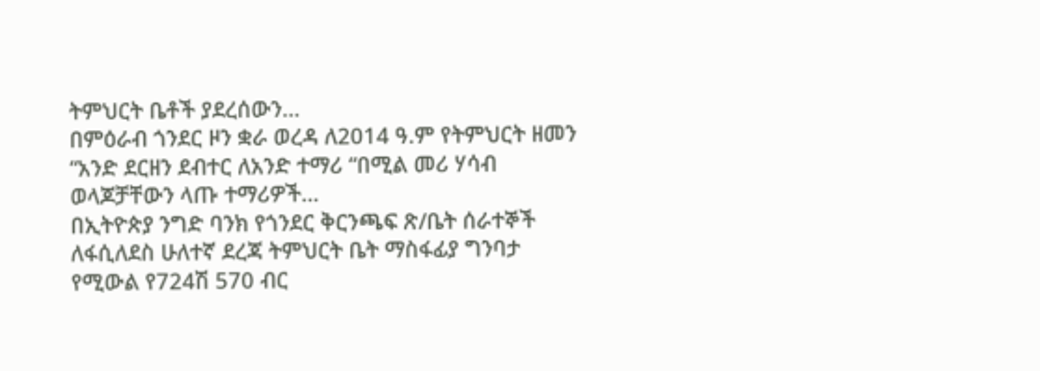ትምህርት ቤቶች ያደረሰውን…
በምዕራብ ጎንደር ዞን ቋራ ወረዳ ለ2014 ዓ.ም የትምህርት ዘመን “አንድ ደርዘን ደብተር ለአንድ ተማሪ “በሚል መሪ ሃሳብ ወላጆቻቸውን ላጡ ተማሪዎች…
በኢትዮጵያ ንግድ ባንክ የጎንደር ቅርንጫፍ ጽ/ቤት ሰራተኞች ለፋሲለደስ ሁለተኛ ደረጃ ትምህርት ቤት ማስፋፊያ ግንባታ የሚውል የ724ሽ 570 ብር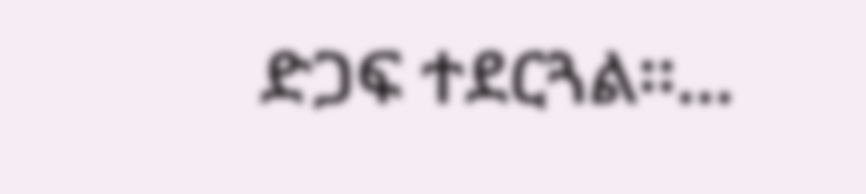ድጋፍ ተደርጓል፡፡…